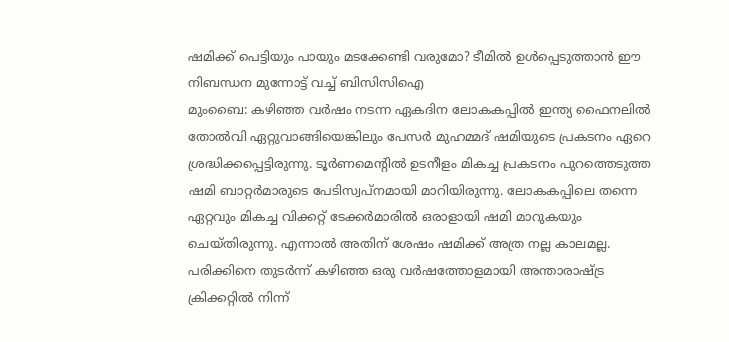ഷമിക്ക് പെട്ടിയും പായും മടക്കേണ്ടി വരുമോ? ടീമിൽ ഉൾപ്പെടുത്താൻ ഈ നിബന്ധന മുന്നോട്ട് വച്ച് ബിസിസിഐ
മുംബൈ: കഴിഞ്ഞ വർഷം നടന്ന ഏകദിന ലോകകപ്പിൽ ഇന്ത്യ ഫൈനലിൽ തോൽവി ഏറ്റുവാങ്ങിയെങ്കിലും പേസർ മുഹമ്മദ് ഷമിയുടെ പ്രകടനം ഏറെ ശ്രദ്ധിക്കപ്പെട്ടിരുന്നു. ടൂർണമെന്റിൽ ഉടനീളം മികച്ച പ്രകടനം പുറത്തെടുത്ത ഷമി ബാറ്റർമാരുടെ പേടിസ്വപ്നമായി മാറിയിരുന്നു. ലോകകപ്പിലെ തന്നെ ഏറ്റവും മികച്ച വിക്കറ്റ് ടേക്കർമാരിൽ ഒരാളായി ഷമി മാറുകയും ചെയ്തിരുന്നു. എന്നാൽ അതിന് ശേഷം ഷമിക്ക് അത്ര നല്ല കാലമല്ല.
പരിക്കിനെ തുടർന്ന് കഴിഞ്ഞ ഒരു വർഷത്തോളമായി അന്താരാഷ്ട്ര ക്രിക്കറ്റിൽ നിന്ന്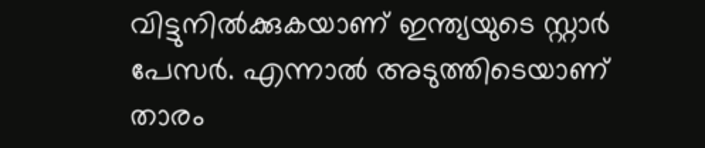വിട്ടുനിൽക്കുകയാണ് ഇന്ത്യയുടെ സ്റ്റാർ പേസർ. എന്നാൽ അടുത്തിടെയാണ് താരം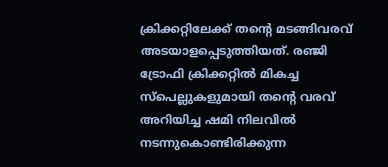ക്രിക്കറ്റിലേക്ക് തന്റെ മടങ്ങിവരവ് അടയാളപ്പെടുത്തിയത്. രഞ്ജി ട്രോഫി ക്രിക്കറ്റിൽ മികച്ച സ്പെല്ലുകളുമായി തന്റെ വരവ് അറിയിച്ച ഷമി നിലവിൽ നടന്നുകൊണ്ടിരിക്കുന്ന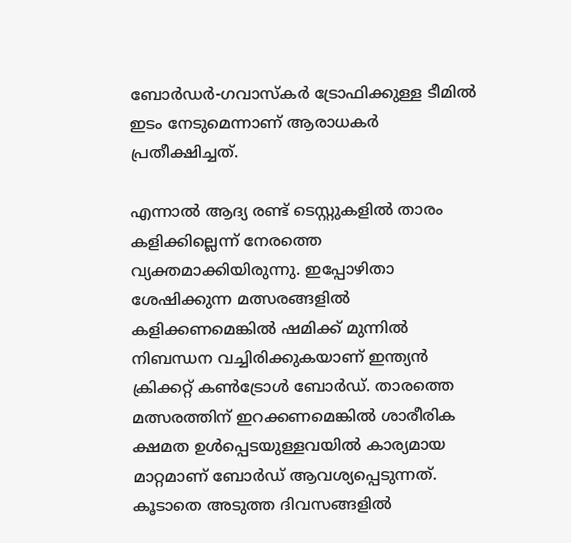ബോർഡർ-ഗവാസ്കർ ട്രോഫിക്കുള്ള ടീമിൽ ഇടം നേടുമെന്നാണ് ആരാധകർ പ്രതീക്ഷിച്ചത്.

എന്നാൽ ആദ്യ രണ്ട് ടെസ്റ്റുകളിൽ താരം കളിക്കില്ലെന്ന് നേരത്തെ വ്യക്തമാക്കിയിരുന്നു. ഇപ്പോഴിതാ ശേഷിക്കുന്ന മത്സരങ്ങളിൽ കളിക്കണമെങ്കിൽ ഷമിക്ക് മുന്നിൽ നിബന്ധന വച്ചിരിക്കുകയാണ് ഇന്ത്യൻ ക്രിക്കറ്റ് കൺട്രോൾ ബോർഡ്. താരത്തെ മത്സരത്തിന് ഇറക്കണമെങ്കിൽ ശാരീരിക ക്ഷമത ഉൾപ്പെടയുള്ളവയിൽ കാര്യമായ മാറ്റമാണ് ബോർഡ് ആവശ്യപ്പെടുന്നത്.
കൂടാതെ അടുത്ത ദിവസങ്ങളിൽ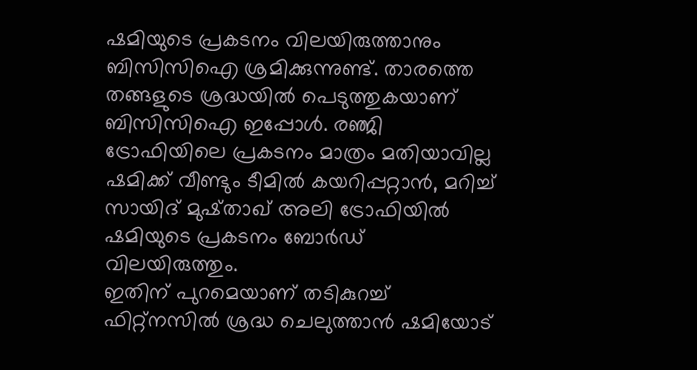ഷമിയുടെ പ്രകടനം വിലയിരുത്താനും ബിസിസിഐ ശ്രമിക്കുന്നുണ്ട്. താരത്തെ തങ്ങളുടെ ശ്രദ്ധയിൽ പെടുത്തുകയാണ് ബിസിസിഐ ഇപ്പോൾ. രഞ്ജി ട്രോഫിയിലെ പ്രകടനം മാത്രം മതിയാവില്ല ഷമിക്ക് വീണ്ടും ടീമിൽ കയറിപ്പറ്റാൻ, മറിച്ച് സായിദ് മുഷ്താഖ് അലി ട്രോഫിയിൽ ഷമിയുടെ പ്രകടനം ബോർഡ് വിലയിരുത്തും.
ഇതിന് പുറമെയാണ് തടികുറച്ച് ഫിറ്റ്നസിൽ ശ്രദ്ധ ചെലുത്താൻ ഷമിയോട്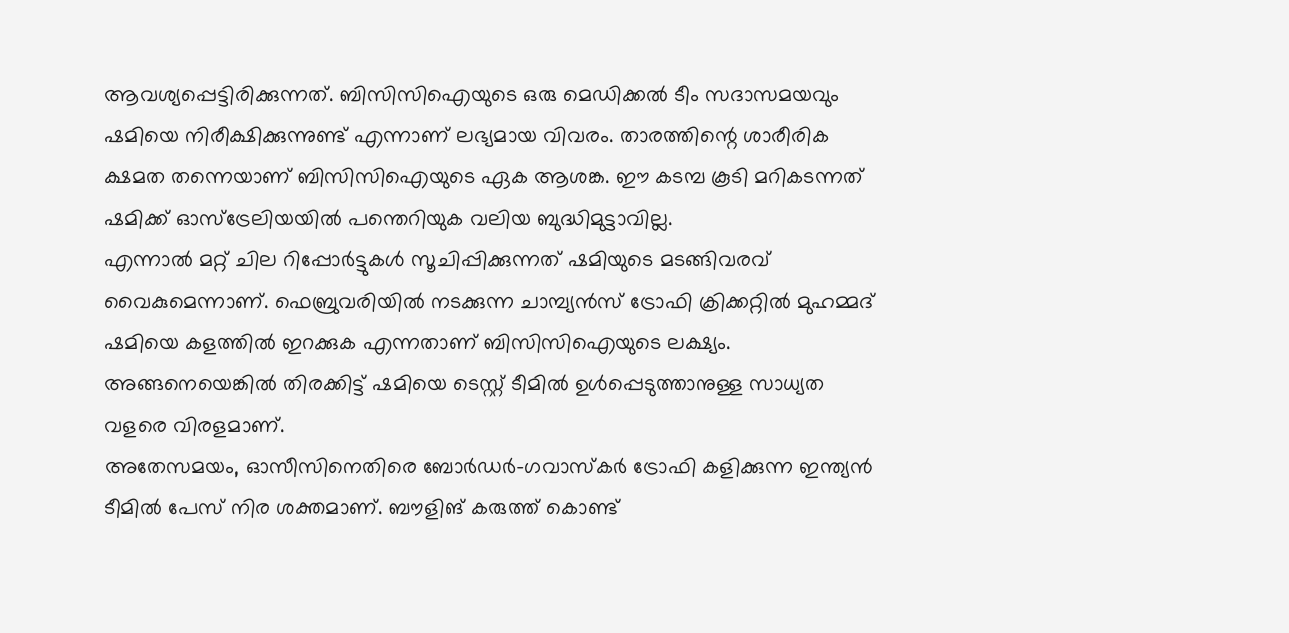ആവശ്യപ്പെട്ടിരിക്കുന്നത്. ബിസിസിഐയുടെ ഒരു മെഡിക്കൽ ടീം സദാസമയവും ഷമിയെ നിരീക്ഷിക്കുന്നുണ്ട് എന്നാണ് ലഭ്യമായ വിവരം. താരത്തിന്റെ ശാരീരിക ക്ഷമത തന്നെയാണ് ബിസിസിഐയുടെ ഏക ആശങ്ക. ഈ കടമ്പ കൂടി മറികടന്നത് ഷമിക്ക് ഓസ്ട്രേലിയയിൽ പന്തെറിയുക വലിയ ബുദ്ധിമുട്ടാവില്ല.
എന്നാൽ മറ്റ് ചില റിപ്പോർട്ടുകൾ സൂചിപ്പിക്കുന്നത് ഷമിയുടെ മടങ്ങിവരവ് വൈകുമെന്നാണ്. ഫെബ്രുവരിയിൽ നടക്കുന്ന ചാമ്പ്യൻസ് ട്രോഫി ക്രിക്കറ്റിൽ മുഹമ്മദ് ഷമിയെ കളത്തിൽ ഇറക്കുക എന്നതാണ് ബിസിസിഐയുടെ ലക്ഷ്യം. അങ്ങനെയെങ്കിൽ തിരക്കിട്ട് ഷമിയെ ടെസ്റ്റ് ടീമിൽ ഉൾപ്പെടുത്താനുള്ള സാധ്യത വളരെ വിരളമാണ്.
അതേസമയം, ഓസീസിനെതിരെ ബോർഡർ-ഗവാസ്കർ ട്രോഫി കളിക്കുന്ന ഇന്ത്യൻ ടീമിൽ പേസ് നിര ശക്തമാണ്. ബൗളിങ് കരുത്ത് കൊണ്ട്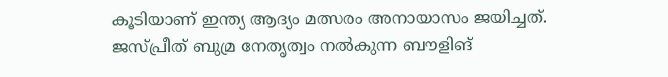കൂടിയാണ് ഇന്ത്യ ആദ്യം മത്സരം അനായാസം ജയിച്ചത്. ജസ്പ്രീത് ബുമ്ര നേതൃത്വം നൽകുന്ന ബൗളിങ്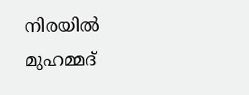നിരയിൽ മുഹമ്മദ്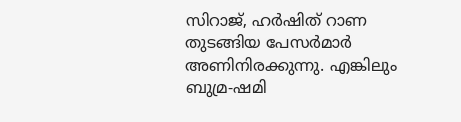സിറാജ്, ഹർഷിത് റാണ തുടങ്ങിയ പേസർമാർ അണിനിരക്കുന്നു. എങ്കിലും ബുമ്ര-ഷമി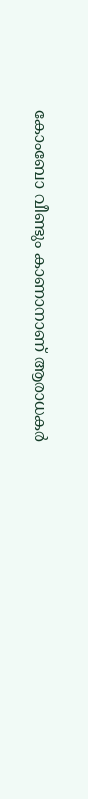കോംബോ വീണ്ടും കാണാനാണ് ആരാധകർ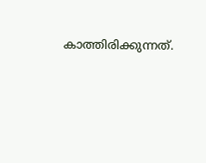കാത്തിരിക്കുന്നത്.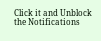Click it and Unblock the Notifications